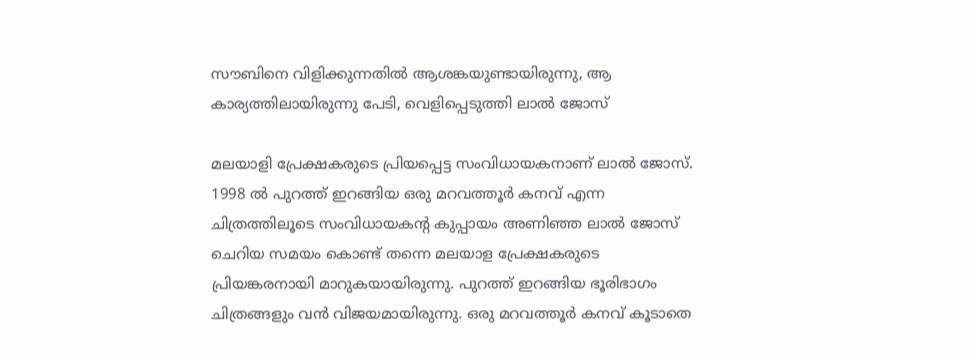സൗബിനെ വിളിക്കുന്നതില്‍ ആശങ്കയുണ്ടായിരുന്നു, ആ കാര്യത്തിലായിരുന്നു പേടി, വെളിപ്പെടുത്തി ലാല്‍ ജോസ്

മലയാളി പ്രേക്ഷകരുടെ പ്രിയപ്പെട്ട സംവിധായകനാണ് ലാൽ ജോസ്. 1998 ൽ പുറത്ത് ഇറങ്ങിയ ഒരു മറവത്തൂർ കനവ് എന്ന ചിത്രത്തിലൂടെ സംവിധായകന്റ കുപ്പായം അണിഞ്ഞ ലാൽ ജോസ് ചെറിയ സമയം കൊണ്ട് തന്നെ മലയാള പ്രേക്ഷകരുടെ പ്രിയങ്കരനായി മാറുകയായിരുന്നു. പുറത്ത് ഇറങ്ങിയ ഭൂരിഭാഗം ചിത്രങ്ങളും വൻ വിജയമായിരുന്നു. ഒരു മറവത്തൂർ കനവ് കൂടാതെ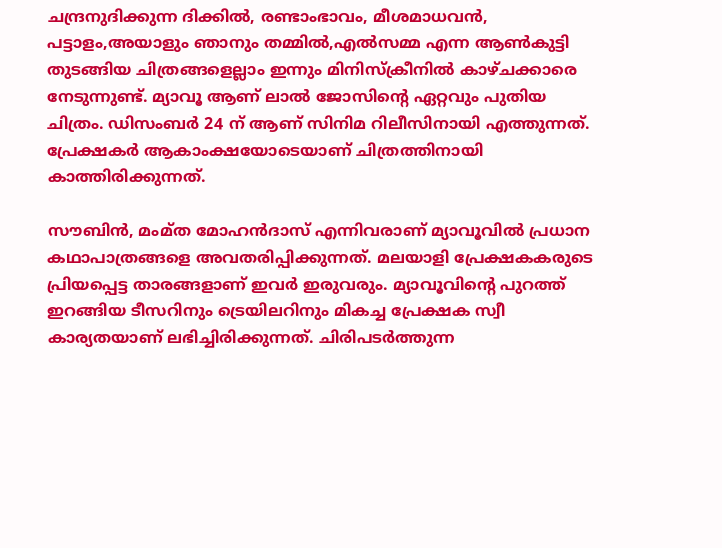ചന്ദ്രനുദിക്കുന്ന ദിക്കിൽ, രണ്ടാംഭാവം, മീശമാധവൻ, പട്ടാളം,അയാളും ഞാനും തമ്മിൽ,എൽസമ്മ എന്ന ആൺകുട്ടി തുടങ്ങിയ ചിത്രങ്ങളെല്ലാം ഇന്നും മിനിസ്ക്രീനിൽ കാഴ്ചക്കാരെ നേടുന്നുണ്ട്. മ്യാവൂ ആണ് ലാൽ ജോസിന്റെ ഏറ്റവും പുതിയ ചിത്രം. ഡിസംബർ 24 ന് ആണ് സിനിമ റിലീസിനായി എത്തുന്നത്. പ്രേക്ഷകർ ആകാംക്ഷയോടെയാണ് ചിത്രത്തിനായി കാത്തിരിക്കുന്നത്.

സൗബിൻ, മംമ്ത മോഹൻദാസ് എന്നിവരാണ് മ്യാവൂവിൽ പ്രധാന കഥാപാത്രങ്ങളെ അവതരിപ്പിക്കുന്നത്. മലയാളി പ്രേക്ഷകകരുടെ പ്രിയപ്പെട്ട താരങ്ങളാണ് ഇവർ ഇരുവരും. മ്യാവൂവിന്റെ പുറത്ത് ഇറങ്ങിയ ടീസറിനും ട്രെയിലറിനും മികച്ച പ്രേക്ഷക സ്വീ കാര്യതയാണ് ലഭിച്ചിരിക്കുന്നത്. ചിരിപടർത്തുന്ന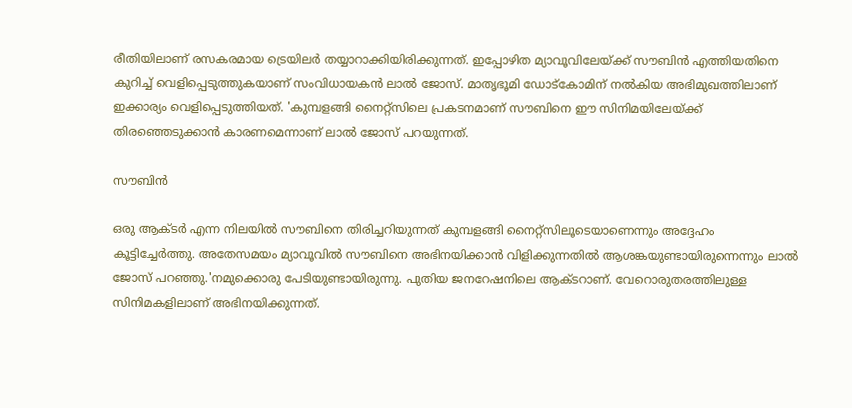രീതിയിലാണ് രസകരമായ ട്രെയിലർ തയ്യാറാക്കിയിരിക്കുന്നത്. ഇപ്പോഴിത മ്യാവൂവിലേയ്ക്ക് സൗബിൻ എത്തിയതിനെ കുറിച്ച് വെളിപ്പെടുത്തുകയാണ് സംവിധായകൻ ലാൽ ജോസ്. മാതൃഭൂമി ഡോട്കോമിന് നൽകിയ അഭിമുഖത്തിലാണ് ഇക്കാര്യം വെളിപ്പെടുത്തിയത്. 'കുമ്പളങ്ങി നൈറ്റ്‌സിലെ പ്രകടനമാണ് സൗബിനെ ഈ സിനിമയിലേയ്ക്ക് തിരഞ്ഞെടുക്കാൻ കാരണമെന്നാണ് ലാൽ ജോസ് പറയുന്നത്.

സൗബിൻ

ഒരു ആക്ടര്‍ എന്ന നിലയില്‍ സൗബിനെ തിരിച്ചറിയുന്നത് കുമ്പളങ്ങി നൈറ്റ്‌സിലൂടെയാണെന്നും അദ്ദേഹം കൂട്ടിച്ചേര്‍ത്തു. അതേസമയം മ്യാവൂവില്‍ സൗബിനെ അഭിനയിക്കാന്‍ വിളിക്കുന്നതില്‍ ആശങ്കയുണ്ടായിരുന്നെന്നും ലാല്‍ ജോസ് പറഞ്ഞു.'നമുക്കൊരു പേടിയുണ്ടായിരുന്നു. പുതിയ ജനറേഷനിലെ ആക്ടറാണ്. വേറൊരുതരത്തിലുള്ള സിനിമകളിലാണ് അഭിനയിക്കുന്നത്.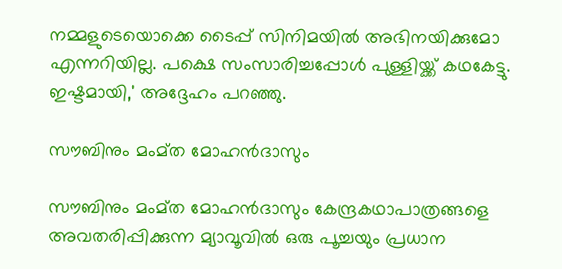നമ്മളുടെയൊക്കെ ടൈപ്പ് സിനിമയില്‍ അഭിനയിക്കുമോ എന്നറിയില്ല. പക്ഷെ സംസാരിച്ചപ്പോള്‍ പുള്ളിയ്ക്ക് കഥകേട്ടു. ഇഷ്ടമായി,' അദ്ദേഹം പറഞ്ഞു.

സൗബിനും മംമ്ത മോഹന്‍ദാസും

സൗബിനും മംമ്ത മോഹന്‍ദാസും കേന്ദ്രകഥാപാത്രങ്ങളെ അവതരിപ്പിക്കുന്ന മ്യാവൂവില്‍ ഒരു പൂച്ചയും പ്രധാന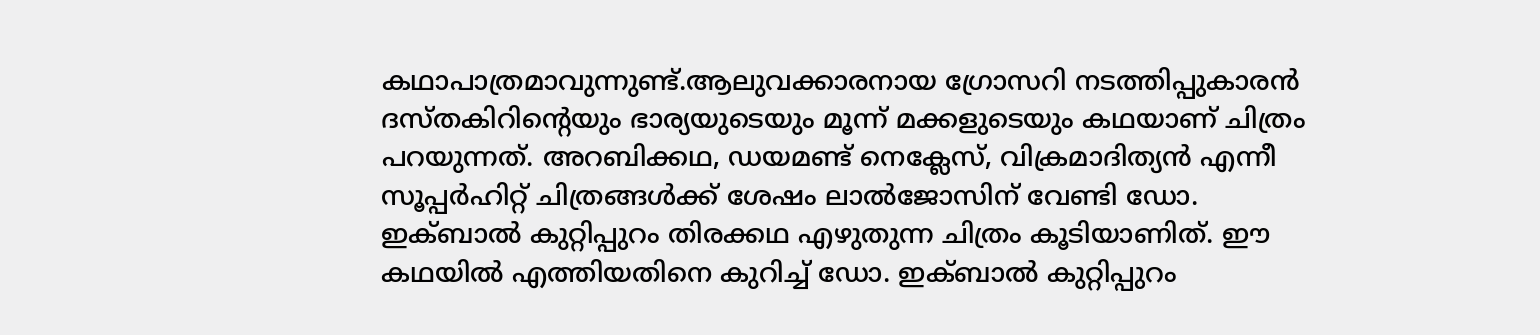കഥാപാത്രമാവുന്നുണ്ട്.ആലുവക്കാരനായ ഗ്രോസറി നടത്തിപ്പുകാരന്‍ ദസ്തകിറിന്റെയും ഭാര്യയുടെയും മൂന്ന് മക്കളുടെയും കഥയാണ് ചിത്രം പറയുന്നത്. അറബിക്കഥ, ഡയമണ്ട് നെക്ലേസ്, വിക്രമാദിത്യന്‍ എന്നീ സൂപ്പര്‍ഹിറ്റ് ചിത്രങ്ങള്‍ക്ക് ശേഷം ലാല്‍ജോസിന് വേണ്ടി ഡോ. ഇക്ബാല്‍ കുറ്റിപ്പുറം തിരക്കഥ എഴുതുന്ന ചിത്രം കൂടിയാണിത്. ഈ കഥയിൽ എത്തിയതിനെ കുറിച്ച് ഡോ. ഇക്ബാല്‍ കുറ്റിപ്പുറം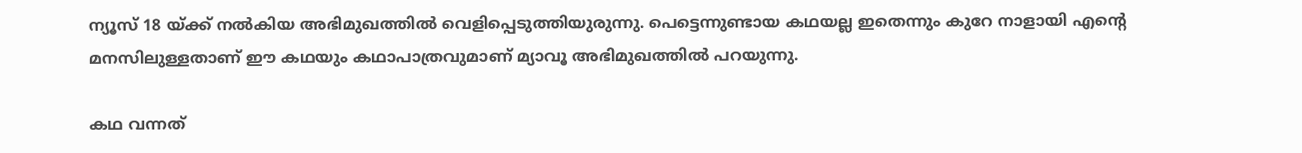ന്യൂസ് 18 യ്ക്ക് നൽകിയ അഭിമുഖത്തിൽ വെളിപ്പെടുത്തിയുരുന്നു. പെട്ടെന്നുണ്ടായ കഥയല്ല ഇതെന്നും കുറേ നാളായി എന്റെ മനസിലുള്ളതാണ് ഈ കഥയും കഥാപാത്രവുമാണ് മ്യാവൂ അഭിമുഖത്തിൽ പറയുന്നു.

കഥ വന്നത്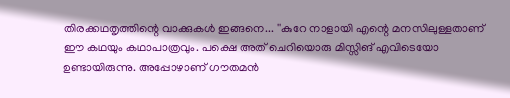തിരക്കഥതൃത്തിന്റെ വാക്കുകൾ ഇങ്ങനെ... ''കുറേ നാളായി എന്റെ മനസിലുള്ളതാണ് ഈ കഥയും കഥാപാത്രവും. പക്ഷെ അത് ചെറിയൊരു മിസ്സിങ് എവിടെയോ ഉണ്ടായിരുന്നു. അപ്പോഴാണ് ഗൗതമൻ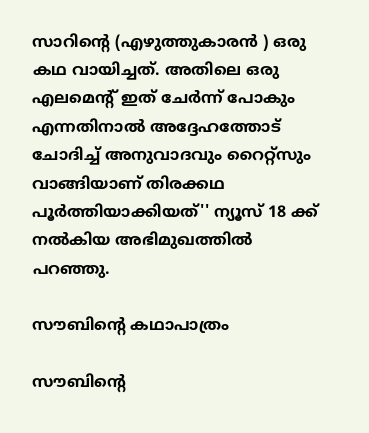സാറിന്റെ (എഴുത്തുകാരൻ ) ഒരു കഥ വായിച്ചത്. അതിലെ ഒരു എലമെന്റ് ഇത് ചേർന്ന് പോകും എന്നതിനാൽ അദ്ദേഹത്തോട് ചോദിച്ച് അനുവാദവും റൈറ്റ്സും വാങ്ങിയാണ് തിരക്കഥ പൂർത്തിയാക്കിയത്'' ന്യൂസ് 18 ക്ക് നൽകിയ അഭിമുഖത്തിൽ പറഞ്ഞു.

സൗബിന്റെ കഥാപാത്രം

സൗബിന്റെ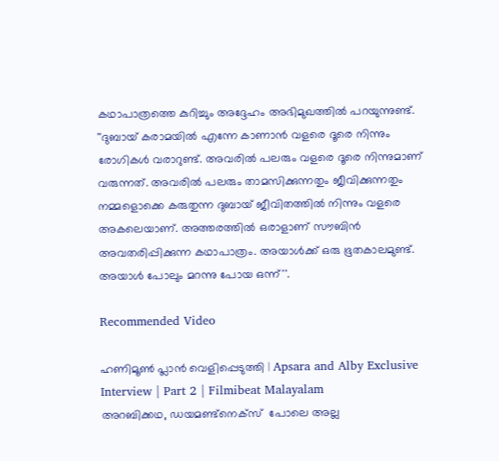കഥാപാത്രത്തെ കുറിച്ചും അദ്ദേഹം അഭിമുഖത്തിൽ പറയുന്നുണ്ട്. ''ദുബായ് കരാമയിൽ എന്നേ കാണാൻ വളരെ ദൂരെ നിന്നും രോഗികൾ വരാറുണ്ട്. അവരിൽ പലരും വളരെ ദൂരെ നിന്നുമാണ് വരുന്നത്. അവരിൽ പലരും താമസിക്കുന്നതും ജീവിക്കുന്നതും നമ്മളൊക്കെ കരുതുന്ന ദുബായ് ജീവിതത്തിൽ നിന്നും വളരെ അകലെയാണ്. അത്തരത്തിൽ ഒരാളാണ് സൗബിൻ അവതരിപ്പിക്കുന്ന കഥാപാത്രം. അയാൾക്ക് ഒരു ഭൂതകാലമുണ്ട്. അയാൾ പോലും മറന്നു പോയ ഒന്ന്''.

Recommended Video

ഹണിമൂൺ പ്ലാൻ വെളിപ്പെടുത്തി | Apsara and Alby Exclusive Interview | Part 2 | Filmibeat Malayalam
അറബിക്കഥ, ഡയമണ്ട്നെക്‌സ്  പോലെ അല്ല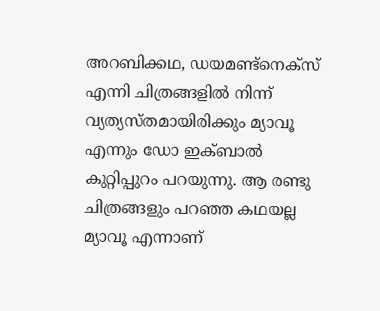അറബിക്കഥ, ഡയമണ്ട്നെക്‌സ് എന്നി ചിത്രങ്ങളിൽ നിന്ന് വ്യത്യസ്തമായിരിക്കും മ്യാവൂ എന്നും ഡോ ഇക്ബാൽ കുറ്റിപ്പുറം പറയുന്നു. ആ രണ്ടു ചിത്രങ്ങളും പറഞ്ഞ കഥയല്ല മ്യാവൂ എന്നാണ്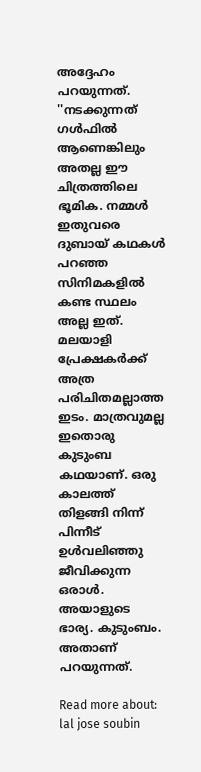അദ്ദേഹം പറയുന്നത്. ''നടക്കുന്നത് ഗൾഫിൽ ആണെങ്കിലും അതല്ല ഈ ചിത്രത്തിലെ ഭൂമിക. നമ്മൾ ഇതുവരെ ദുബായ് കഥകൾ പറഞ്ഞ സിനിമകളിൽ കണ്ട സ്ഥലം അല്ല ഇത്. മലയാളി പ്രേക്ഷകർക്ക് അത്ര പരിചിതമല്ലാത്ത ഇടം. മാത്രവുമല്ല ഇതൊരു കുടുംബ കഥയാണ്. ഒരു കാലത്ത് തിളങ്ങി നിന്ന് പിന്നീട് ഉൾവലിഞ്ഞു ജീവിക്കുന്ന ഒരാൾ. അയാളുടെ ഭാര്യ. കുടുംബം. അതാണ് പറയുന്നത്.

Read more about: lal jose soubin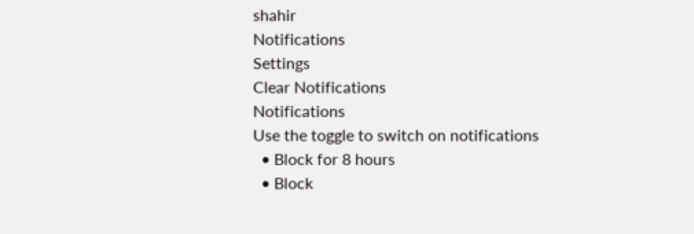shahir
Notifications
Settings
Clear Notifications
Notifications
Use the toggle to switch on notifications
  • Block for 8 hours
  • Block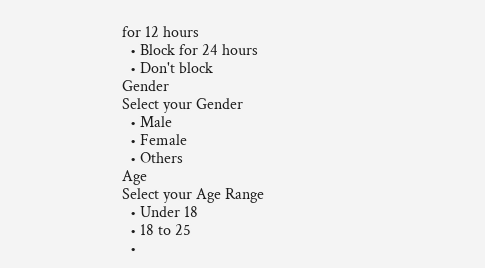for 12 hours
  • Block for 24 hours
  • Don't block
Gender
Select your Gender
  • Male
  • Female
  • Others
Age
Select your Age Range
  • Under 18
  • 18 to 25
  •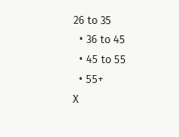26 to 35
  • 36 to 45
  • 45 to 55
  • 55+
X